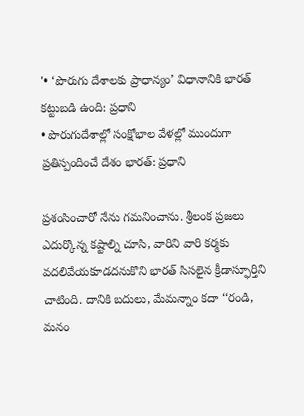'• ‘పొరుగు దేశాలకు ప్రాధాన్యం’ విధానానికి భారత్ కట్టుబడి ఉంది: ప్రధాని
• పొరుగుదేశాల్లో సంక్షోభాల వేళల్లో ముందుగా ప్రతిస్పందించే దేశం భారత్: ప్రధాని

ప్రశంసించారో నేను గమనించాను. శ్రీలంక ప్రజలు ఎదుర్కొన్న కష్టాల్ని చూసి, వారిని వారి కర్మకు వదలివేయకూడదనుకొని భారత్ సిసలైన క్రీడాస్ఫూర్తిని చాటింది. దానికి బదులు, మేమన్నాం కదా ‘‘రండి, మనం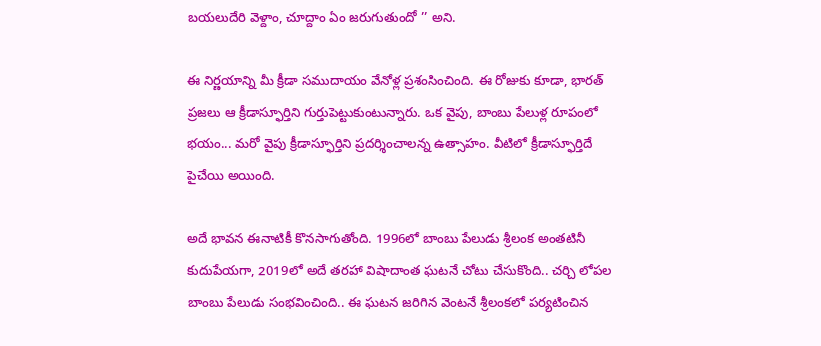బయలుదేరి వెళ్దాం, చూద్దాం ఏం జరుగుతుందో ’’ అని.

ఈ నిర్ణయాన్ని మీ క్రీడా సముదాయం వేనోళ్ల ప్రశంసించింది. ఈ రోజుకు కూడా, భారత్ ప్రజలు ఆ క్రీడాస్ఫూర్తిని గుర్తుపెట్టుకుంటున్నారు. ఒక వైపు, బాంబు పేలుళ్ల రూపంలో భయం... మరో వైపు క్రీడాస్ఫూర్తిని ప్రదర్శించాలన్న ఉత్సాహం. వీటిలో క్రీడాస్ఫూర్తిదే పైచేయి అయింది.

అదే భావన ఈనాటికీ కొనసాగుతోంది. 1996లో బాంబు పేలుడు శ్రీలంక అంతటినీ కుదుపేయగా, 2019లో అదే తరహా విషాదాంత ఘటనే చోటు చేసుకొంది.. చర్చి లోపల బాంబు పేలుడు సంభవించింది.. ఈ ఘటన జరిగిన వెంటనే శ్రీలంకలో పర్యటించిన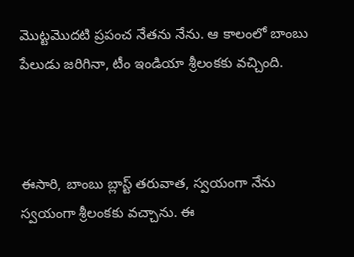మొట్టమొదటి ప్రపంచ నేతను నేను. ఆ కాలంలో బాంబు పేలుడు జరిగినా, టీం ఇండియా శ్రీలంకకు వచ్చింది.



ఈసారి, బాంబు బ్లాస్ట్ తరువాత, స్వయంగా నేను స్వయంగా శ్రీలంకకు వచ్చాను. ఈ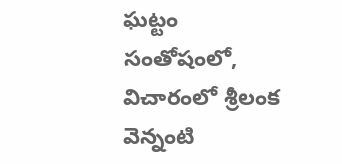ఘట్టం సంతోషంలో, విచారంలో శ్రీలంక వెన్నంటి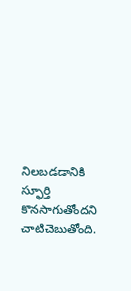నిలబడడానికి స్ఫూర్తి కొనసాగుతోందని చాటిచెబుతోంది.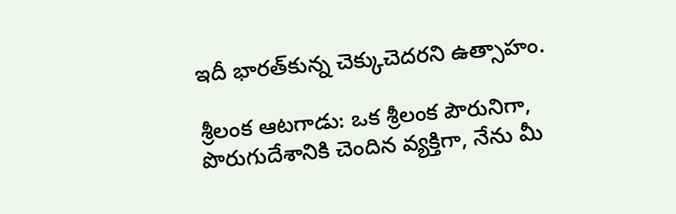ఇదీ భారత్‌కున్న చెక్కుచెదరని ఉత్సాహం.

శ్రీలంక ఆటగాడు: ఒక శ్రీలంక పౌరునిగా, పొరుగుదేశానికి చెందిన వ్యక్తిగా, నేను మీ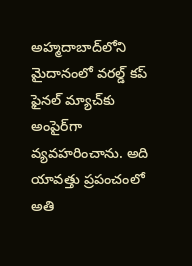అహ్మదాబాద్‌లోని మైదానంలో వరల్డ్ కప్ ఫైనల్ మ్యాచ్‌కు అంపైర్‌గా వ్యవహరించాను. అది యావత్తు ప్రపంచంలో అతి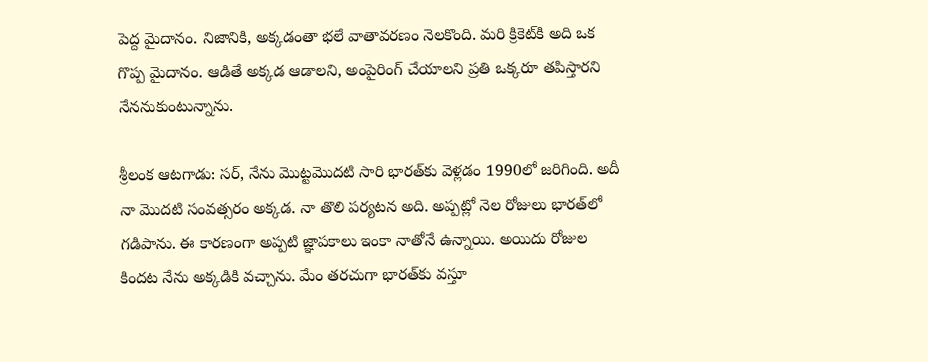పెద్ద ‌మైదానం. నిజానికి, అక్కడంతా భలే వాతావరణం నెలకొంది. మరి క్రికెట్‌కి అది ఒక గొప్ప మైదానం. ఆడితే అక్కడ ఆడాలని, అంపైరింగ్ చేయాలని ప్రతి ఒక్కరూ తపిస్తారని నేననుకుంటున్నాను.

శ్రీలంక ఆటగాడు: సర్, నేను మొట్టమొదటి సారి భారత్‌కు వెళ్లడం 1990లో జరిగింది. అదీ నా మొదటి సంవత్సరం అక్కడ. నా తొలి పర్యటన అది. అప్పట్లో నెల రోజులు భారత్‌లో గడిపాను. ఈ కారణంగా అప్పటి జ్ఞాపకాలు ఇంకా నాతోనే ఉన్నాయి. అయిదు రోజుల కిందట నేను అక్కడికి వచ్చాను. మేం తరచుగా భారత్‌కు వస్తూ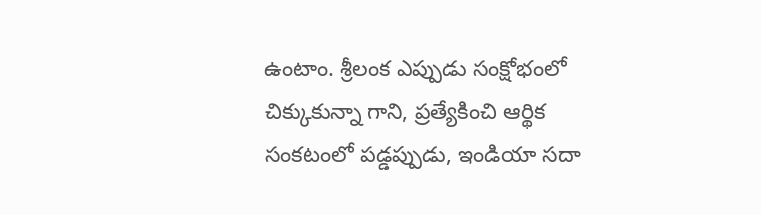ఉంటాం. శ్రీలంక ఎప్పుడు సంక్షోభంలో చిక్కుకున్నా గాని, ప్రత్యేకించి ఆర్థిక సంకటంలో పడ్డప్పుడు, ఇండియా సదా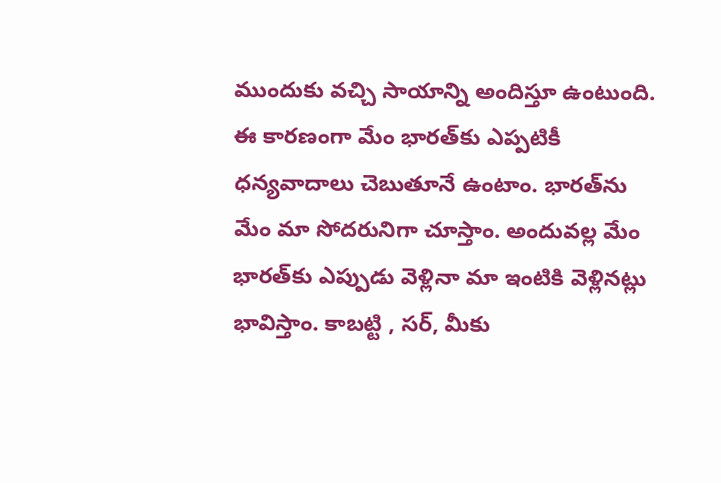ముందుకు వచ్చి సాయాన్ని అందిస్తూ ఉంటుంది. ఈ కారణంగా మేం భారత్‌కు ఎప్పటికీ ధన్యవాదాలు చెబుతూనే ఉంటాం. భారత్‌ను మేం మా సోదరునిగా చూస్తాం. అందువల్ల మేం భారత్‌కు ఎప్పుడు వెళ్లినా మా ఇంటికి వెళ్లినట్లు భావిస్తాం. కాబట్టి , సర్, మీకు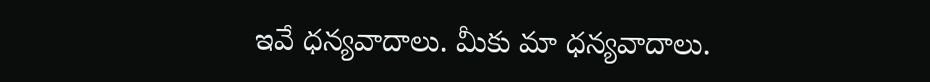ఇవే ధన్యవాదాలు. మీకు మా ధన్యవాదాలు.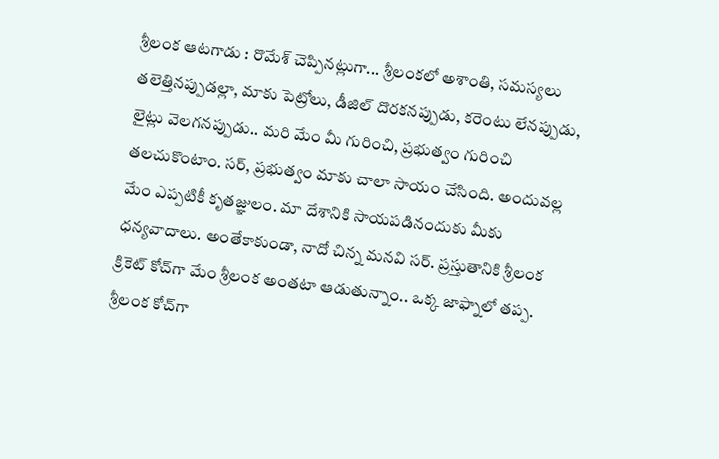శ్రీలంక ఆటగాడు : రొమేశ్ చెప్పినట్లుగా... శ్రీలంకలో అశాంతి, సమస్యలు తలెత్తినప్పుడల్లా, మాకు పెట్రోలు, డీజిల్ దొరకనప్పుడు, కరెంటు లేనప్పుడు, లైట్లు వెలగనప్పుడు.. మరి మేం మీ గురించి, ప్రభుత్వం గురించి తలచుకొంటాం. సర్, ప్రభుత్వం మాకు చాలా సాయం చేసింది. అందువల్ల మేం ఎప్పటికీ కృతజ్ఞులం. మా దేశానికి సాయపడినందుకు మీకు ధన్యవాదాలు. అంతేకాకుండా, నాదో చిన్న మనవి సర్. ప్రస్తుతానికి శ్రీలంక క్రికెట్ కోచ్‌గా మేం శ్రీలంక అంతటా ఆడుతున్నాం.. ఒక్క జాఫ్నాలో తప్ప. శ్రీలంక కోచ్‌గా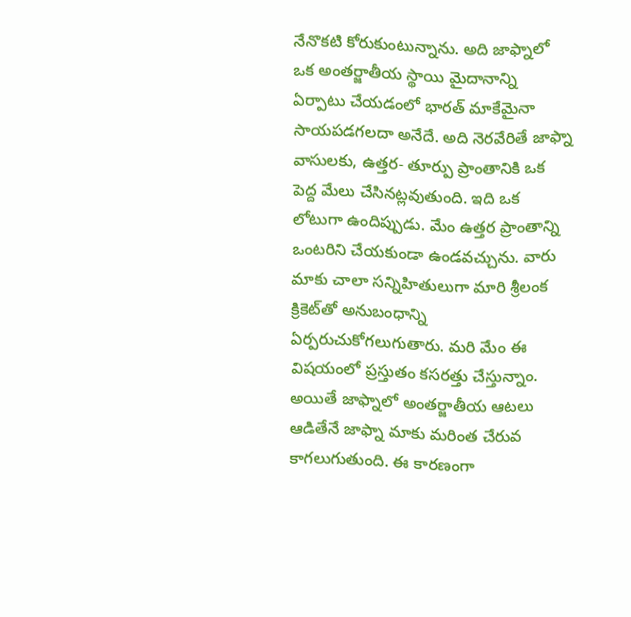నేనొకటి కోరుకుంటున్నాను. అది జాఫ్నాలో ఒక అంతర్జాతీయ స్థాయి మైదానాన్ని ఏర్పాటు చేయడంలో భారత్ మాకేమైనా సాయపడగలదా అనేదే. అది నెరవేరితే జాఫ్నా వాసులకు, ఉత్తర- తూర్పు ప్రాంతానికి ఒక పెద్ద మేలు చేసినట్లవుతుంది. ఇది ఒక లోటుగా ఉందిప్పుడు. మేం ఉత్తర ప్రాంతాన్ని ఒంటరిని చేయకుండా ఉండవచ్చును. వారు మాకు చాలా సన్నిహితులుగా మారి శ్రీలంక క్రికెట్‌తో అనుబంధాన్ని ఏర్పరుచుకోగలుగుతారు. మరి మేం ఈ విషయంలో ప్రస్తుతం కసరత్తు చేస్తున్నాం. అయితే జాఫ్నాలో అంతర్జాతీయ ఆటలు ఆడితేనే జాఫ్నా మాకు మరింత చేరువ కాగలుగుతుంది. ఈ కారణంగా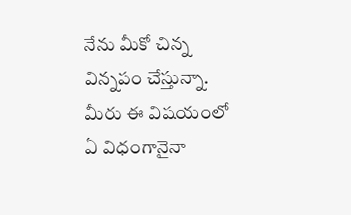నేను మీకో చిన్న విన్నపం చేస్తున్నా. మీరు ఈ విషయంలో ఏ విధంగానైనా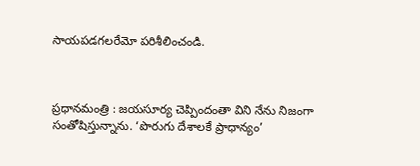సాయపడగలరేమో పరిశీలించండి.



ప్రధానమంత్రి : జయసూర్య చెప్పిందంతా విని నేను నిజంగా సంతోషిస్తున్నాను. ‘పొరుగు దేశాలకే ప్రాధాన్యం’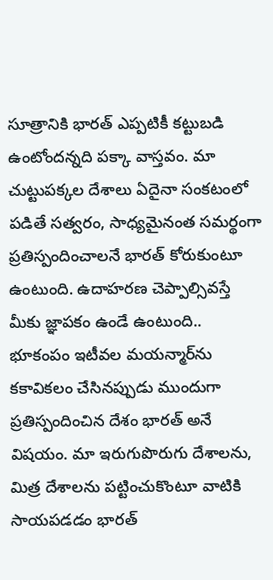సూత్రానికి భారత్ ఎప్పటికీ కట్టుబడి ఉంటోందన్నది పక్కా వాస్తవం. మా చుట్టుపక్కల దేశాలు ఏదైనా సంకటంలో పడితే సత్వరం, సాధ్యమైనంత సమర్థంగా ప్రతిస్పందించాలనే భారత్ కోరుకుంటూ ఉంటుంది. ఉదాహరణ చెప్పాల్సివస్తే మీకు జ్ఞాపకం ఉండే ఉంటుంది.. భూకంపం ఇటీవల మయన్మార్‌ను కకావికలం చేసినప్పుడు ముందుగా ప్రతిస్పందించిన దేశం భారత్ అనే విషయం. మా ఇరుగుపొరుగు దేశాలను, మిత్ర దేశాలను పట్టించుకొంటూ వాటికి సాయపడడం భారత్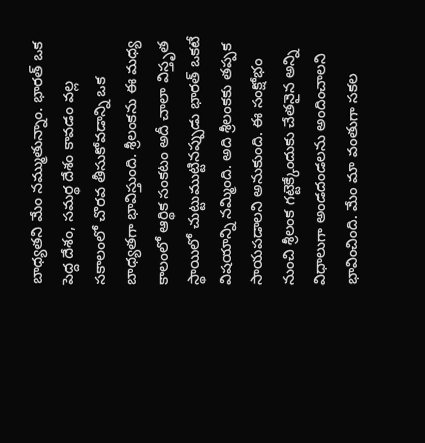బాధ్యతని మేం నమ్ముతున్నాం. భారత్ ఒక పెద్ద దేశం, సమర్థ దేశం కావడం వల్ల సకాలంలో చొరవ తీసుకోవడాన్ని ఒక బాధ్యతగా భావిస్తుంది. శ్రీలంకను ఈ మధ్య కాలంలో ఆర్థిక సంకటం అదీ చాలా విస్తృత స్థాయిలో చుట్టుముట్టినప్పుడు భారత్ ఒకటే విషయాన్ని నమ్మింది. అది శ్రీలంకకు తప్పక సాయపడాలని అనుకుంది. ఈ సంక్షోభం నుంచి శ్రీలంక గట్టెక్కేందుకు చేతనైన అన్ని విధాలుగా అండదండలను అందించాలని భావించింది. మేం మా వంతుగా సకల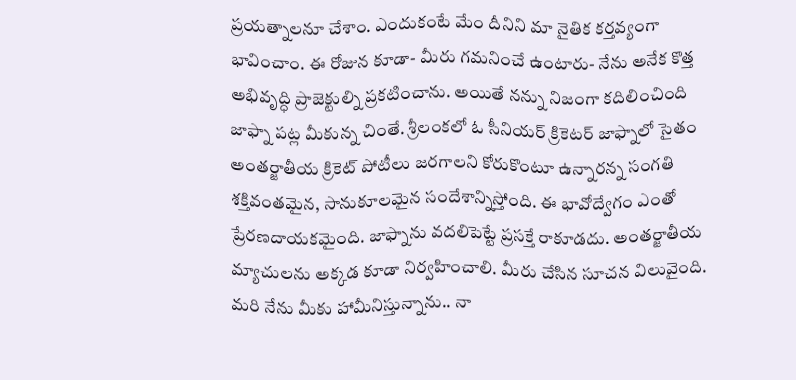ప్రయత్నాలనూ చేశాం. ఎందుకంటే మేం దీనిని మా నైతిక కర్తవ్యంగా భావించాం. ఈ రోజున కూడా- మీరు గమనించే ఉంటారు- నేను అనేక కొత్త అభివృద్ధి ప్రాజెక్టుల్ని ప్రకటించాను. అయితే నన్ను నిజంగా కదిలించింది జాఫ్నా పట్ల మీకున్న చింతే. శ్రీలంకలో ఓ సీనియర్ క్రికెటర్ జాఫ్నాలో సైతం అంతర్జాతీయ క్రికెట్ పోటీలు జరగాలని కోరుకొంటూ ఉన్నారన్న సంగతి శక్తివంతమైన, సానుకూలమైన సందేశాన్నిస్తోంది. ఈ భావోద్వేగం ఎంతో ప్రేరణదాయకమైంది. జాఫ్నాను వదలిపెట్టే ప్రసక్తే రాకూడదు. అంతర్జాతీయ మ్యాచులను అక్కడ కూడా నిర్వహించాలి. మీరు చేసిన సూచన విలువైంది. మరి నేను మీకు హామీనిస్తున్నాను.. నా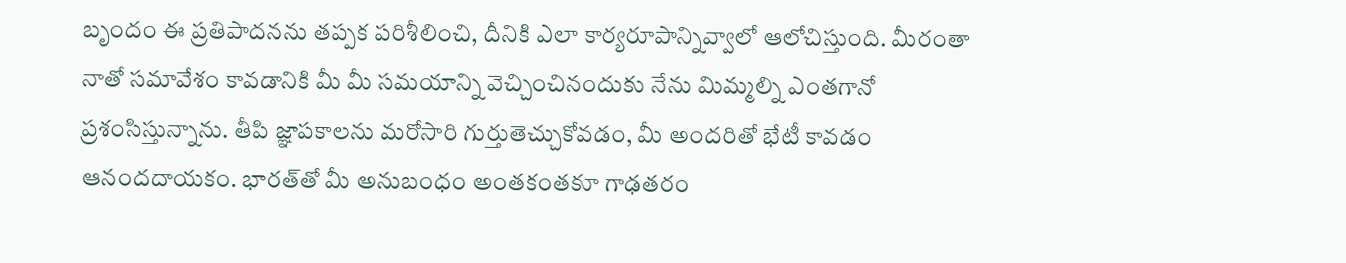బృందం ఈ ప్రతిపాదనను తప్పక పరిశీలించి, దీనికి ఎలా కార్యరూపాన్నివ్వాలో ఆలోచిస్తుంది. మీరంతా నాతో సమావేశం కావడానికి మీ మీ సమయాన్ని వెచ్చించినందుకు నేను మిమ్మల్ని ఎంతగానో ప్రశంసిస్తున్నాను. తీపి జ్ఞాపకాలను మరోసారి గుర్తుతెచ్చుకోవడం, మీ అందరితో భేటీ కావడం ఆనందదాయకం. భారత్‌తో మీ అనుబంధం అంతకంతకూ గాఢతరం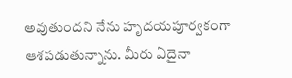అవుతుందని నేను హృదయపూర్వకంగా ఆశపడుతున్నాను. మీరు ఏదైనా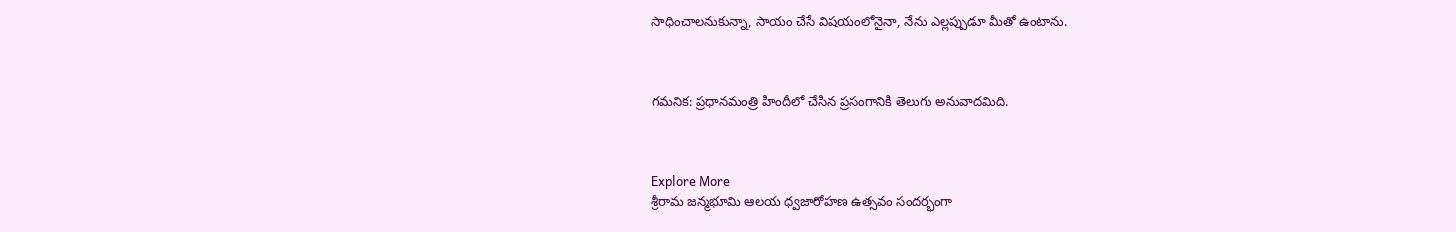సాధించాలనుకున్నా, సాయం చేసే విషయంలోనైనా, నేను ఎల్లప్పుడూ మీతో ఉంటాను.



గమనిక: ప్రధానమంత్రి హిందీలో చేసిన ప్రసంగానికి తెలుగు అనువాదమిది.



Explore More
శ్రీరామ జన్మభూమి ఆలయ ధ్వజారోహణ ఉత్సవం సందర్భంగా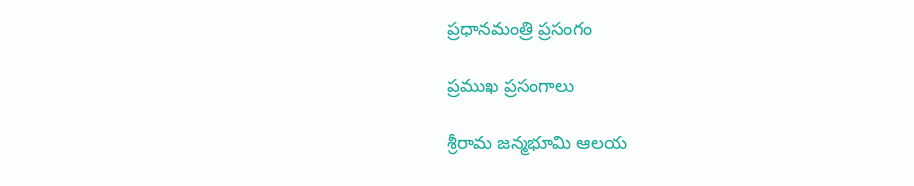ప్రధానమంత్రి ప్రసంగం

ప్రముఖ ప్రసంగాలు

శ్రీరామ జన్మభూమి ఆలయ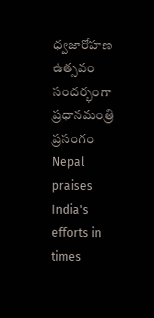ధ్వజారోహణ ఉత్సవం సందర్భంగా ప్రధానమంత్రి ప్రసంగం
Nepal praises India's efforts in times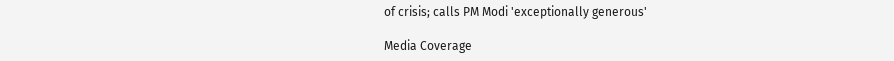of crisis; calls PM Modi 'exceptionally generous'

Media Coverage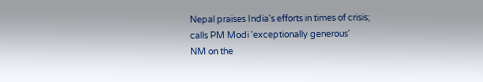Nepal praises India's efforts in times of crisis; calls PM Modi 'exceptionally generous'
NM on the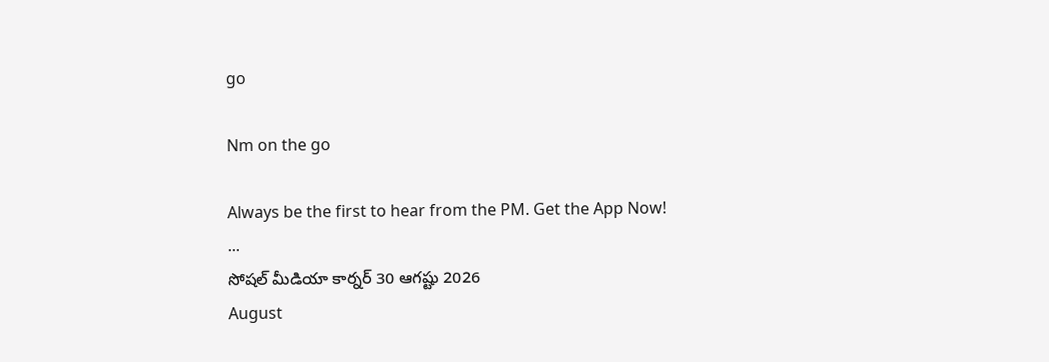go

Nm on the go

Always be the first to hear from the PM. Get the App Now!
...
సోషల్ మీడియా కార్నర్ 30 ఆగష్టు 2026
August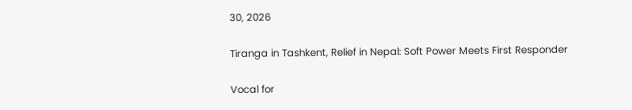30, 2026

Tiranga in Tashkent, Relief in Nepal: Soft Power Meets First Responder

Vocal for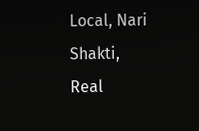Local, Nari Shakti, Real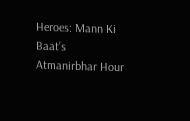Heroes: Mann Ki Baat’s Atmanirbhar Hour